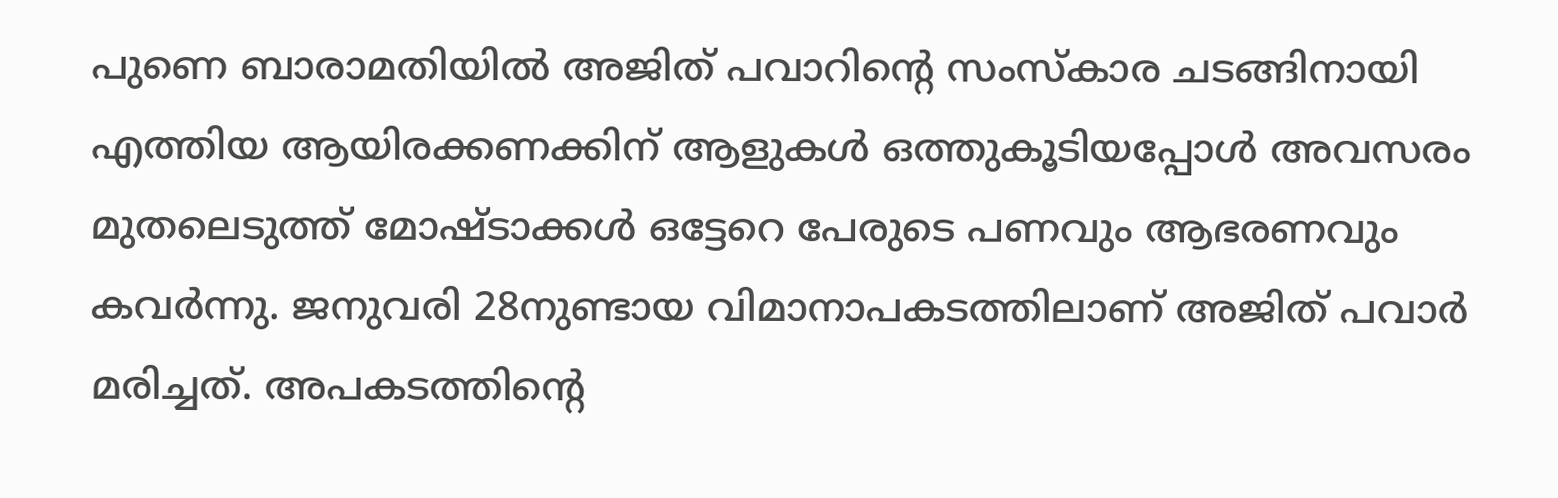പുണെ ബാരാമതിയിൽ അജിത് പവാറിൻ്റെ സംസ്കാര ചടങ്ങിനായി എത്തിയ ആയിരക്കണക്കിന് ആളുകൾ ഒത്തുകൂടിയപ്പോൾ അവസരം മുതലെടുത്ത് മോഷ്ടാക്കൾ ഒട്ടേറെ പേരുടെ പണവും ആഭരണവും കവർന്നു. ജനുവരി 28നുണ്ടായ വിമാനാപകടത്തിലാണ് അജിത് പവാർ മരിച്ചത്. അപകടത്തിന്റെ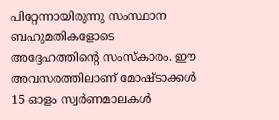പിറ്റേന്നായിരുന്നു സംസ്ഥാന ബഹുമതികളോടെ അദ്ദേഹത്തിന്റെ സംസ്കാരം. ഈ അവസരത്തിലാണ് മോഷ്ടാക്കൾ 15 ഓളം സ്വർണമാലകൾ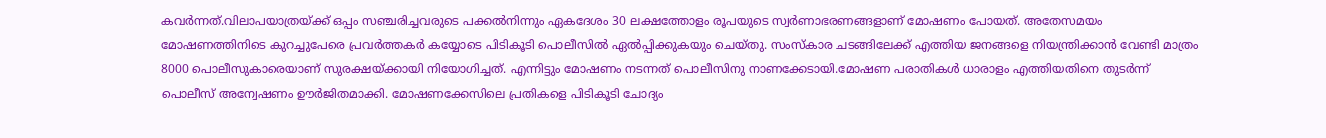കവർന്നത്.വിലാപയാത്രയ്ക്ക് ഒപ്പം സഞ്ചരിച്ചവരുടെ പക്കൽനിന്നും ഏകദേശം 30 ലക്ഷത്തോളം രൂപയുടെ സ്വർണാഭരണങ്ങളാണ് മോഷണം പോയത്. അതേസമയം മോഷണത്തിനിടെ കുറച്ചുപേരെ പ്രവർത്തകർ കയ്യോടെ പിടികൂടി പൊലീസിൽ ഏൽപ്പിക്കുകയും ചെയ്തു. സംസ്കാര ചടങ്ങിലേക്ക് എത്തിയ ജനങ്ങളെ നിയന്ത്രിക്കാൻ വേണ്ടി മാത്രം 8000 പൊലീസുകാരെയാണ് സുരക്ഷയ്ക്കായി നിയോഗിച്ചത്. എന്നിട്ടും മോഷണം നടന്നത് പൊലീസിനു നാണക്കേടായി.മോഷണ പരാതികൾ ധാരാളം എത്തിയതിനെ തുടർന്ന് പൊലീസ് അന്വേഷണം ഊർജിതമാക്കി. മോഷണക്കേസിലെ പ്രതികളെ പിടികൂടി ചോദ്യം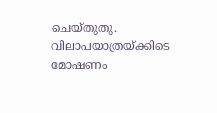ചെയ്തുതു. വിലാപയാത്രയ്ക്കിടെ മോഷണം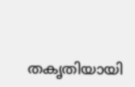തകൃതിയായി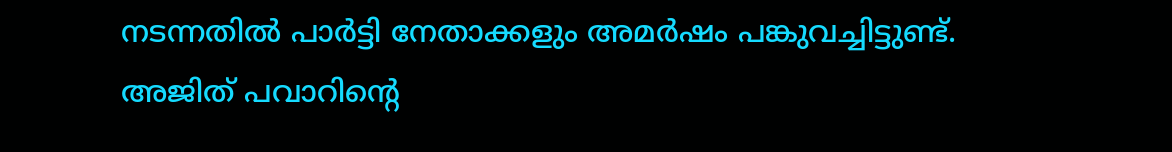നടന്നതിൽ പാർട്ടി നേതാക്കളും അമർഷം പങ്കുവച്ചിട്ടുണ്ട്.
അജിത് പവാറിന്റെ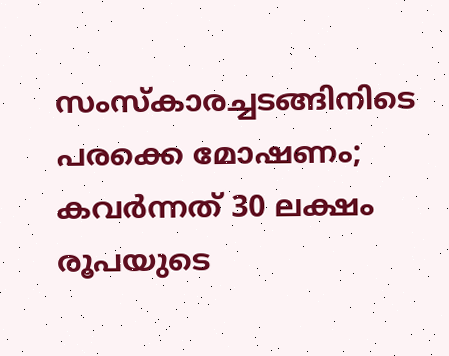സംസ്കാരച്ചടങ്ങിനിടെ പരക്കെ മോഷണം; കവർന്നത് 30 ലക്ഷം രൂപയുടെ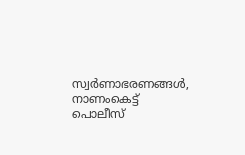സ്വർണാഭരണങ്ങൾ, നാണംകെട്ട് പൊലീസ്